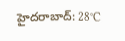హైదరాబాద్: 28°C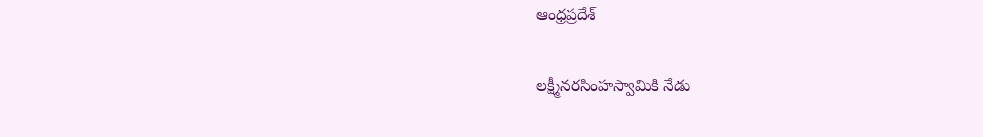ఆంధ్రప్రదేశ్

లక్ష్మీనరసింహస్వామికి నేడు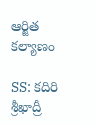ఆర్జిత కల్యాణం

SS: కదిరి శ్రీఖాద్రీ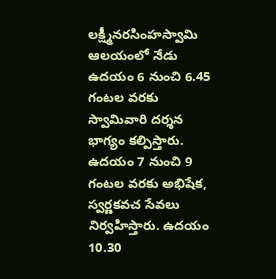లక్ష్మీనరసింహస్వామి ఆలయంలో నేడు ఉదయం 6 నుంచి 6.45 గంటల వరకు స్వామివారి దర్శన భాగ్యం కల్పిస్తారు. ఉదయం 7 నుంచి 9 గంటల వరకు అభిషేక, స్వర్ణకవచ సేవలు నిర్వహిస్తారు. ఉదయం 10.30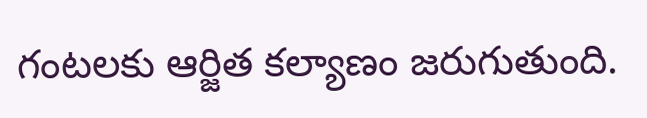గంటలకు ఆర్జిత కల్యాణం జరుగుతుంది.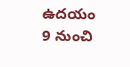ఉదయం 9 నుంచి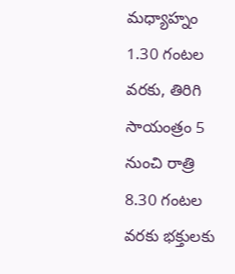మధ్యాహ్నం 1.30 గంటల వరకు, తిరిగి సాయంత్రం 5 నుంచి రాత్రి 8.30 గంటల వరకు భక్తులకు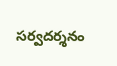సర్వదర్శనం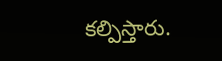కల్పిస్తారు.